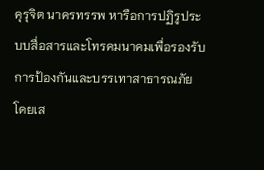คุรุจิต นาครทรรพ หารือการปฏิรูประบบสื่อสารและโทรคมนาคมเพื่อรองรับการป้องกันและบรรเทาสาธารณภัย โดยเส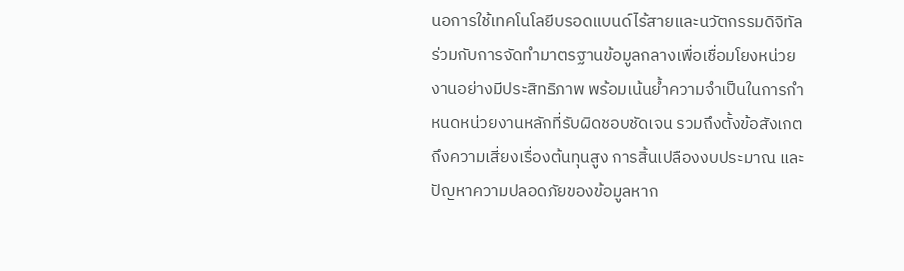นอการใช้เทคโนโลยีบรอดแบนด์ไร้สายและนวัตกรรมดิจิทัล ร่วมกับการจัดทำมาตรฐานข้อมูลกลางเพื่อเชื่อมโยงหน่วยงานอย่างมีประสิทธิภาพ พร้อมเน้นย้ำความจำเป็นในการกำหนดหน่วยงานหลักที่รับผิดชอบชัดเจน รวมถึงตั้งข้อสังเกตถึงความเสี่ยงเรื่องต้นทุนสูง การสิ้นเปลืองงบประมาณ และปัญหาความปลอดภัยของข้อมูลหาก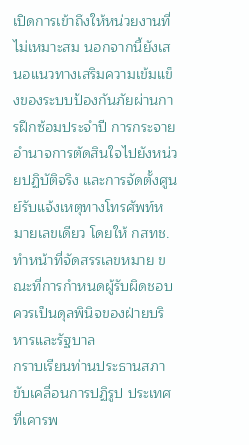เปิดการเข้าถึงให้หน่วยงานที่ไม่เหมาะสม นอกจากนี้ยังเสนอแนวทางเสริมความเข้มแข็งของระบบป้องกันภัยผ่านการฝึกซ้อมประจำปี การกระจายอำนาจการตัดสินใจไปยังหน่วยปฏิบัติจริง และการจัดตั้งศูนย์รับแจ้งเหตุทางโทรศัพท์หมายเลขเดียว โดยให้ กสทช. ทำหน้าที่จัดสรรเลขหมาย ขณะที่การกำหนดผู้รับผิดชอบควรเป็นดุลพินิจของฝ่ายบริหารและรัฐบาล
กราบเรียนท่านประธานสภาขับเคลื่อนการปฏิรูป ประเทศที่เคารพ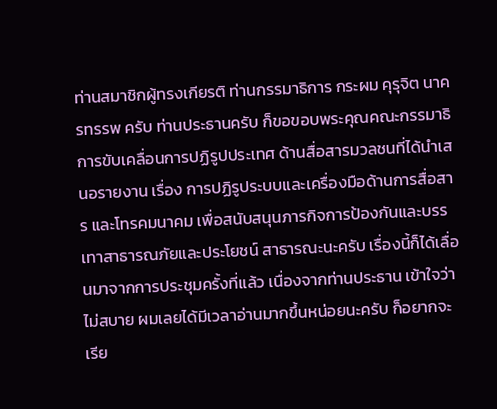ท่านสมาชิกผู้ทรงเกียรติ ท่านกรรมาธิการ กระผม คุรุจิต นาครทรรพ ครับ ท่านประธานครับ ก็ขอขอบพระคุณคณะกรรมาธิการขับเคลื่อนการปฏิรูปประเทศ ด้านสื่อสารมวลชนที่ได้นำเสนอรายงาน เรื่อง การปฏิรูประบบและเครื่องมือด้านการสื่อสาร และโทรคมนาคม เพื่อสนับสนุนภารกิจการป้องกันและบรรเทาสาธารณภัยและประโยชน์ สาธารณะนะครับ เรื่องนี้ก็ได้เลื่อนมาจากการประชุมครั้งที่แล้ว เนื่องจากท่านประธาน เข้าใจว่าไม่สบาย ผมเลยได้มีเวลาอ่านมากขึ้นหน่อยนะครับ ก็อยากจะเรีย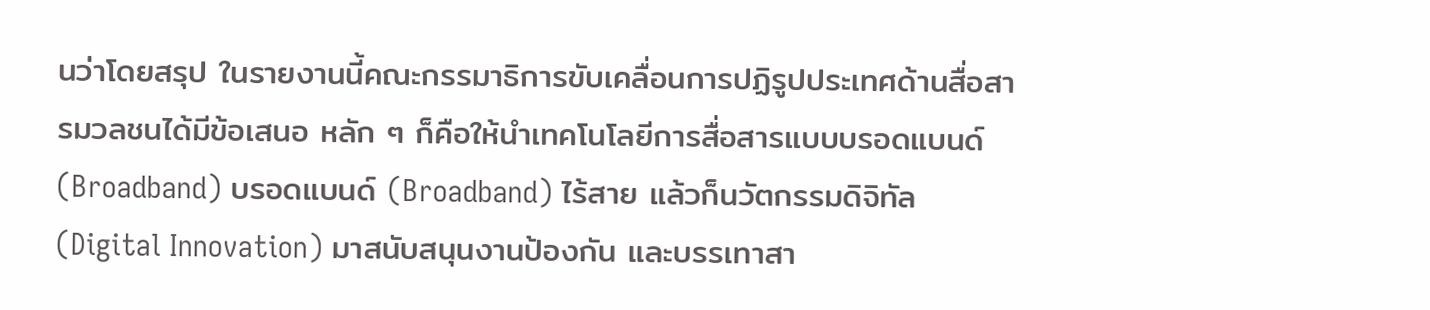นว่าโดยสรุป ในรายงานนี้คณะกรรมาธิการขับเคลื่อนการปฏิรูปประเทศด้านสื่อสารมวลชนได้มีข้อเสนอ หลัก ๆ ก็คือให้นำเทคโนโลยีการสื่อสารแบบบรอดแบนด์ (Broadband) บรอดแบนด์ (Broadband) ไร้สาย แล้วก็นวัตกรรมดิจิทัล (Digital Innovation) มาสนับสนุนงานป้องกัน และบรรเทาสา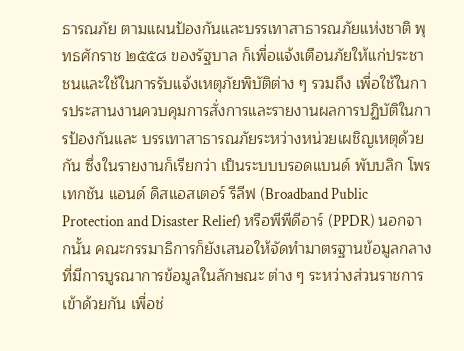ธารณภัย ตามแผนป้องกันและบรรเทาสาธารณภัยแห่งชาติ พุทธศักราช ๒๕๕๘ ของรัฐบาล ก็เพื่อแจ้งเตือนภัยให้แก่ประชาชนและใช้ในการรับแจ้งเหตุภัยพิบัติต่าง ๆ รวมถึง เพื่อใช้ในการประสานงานควบคุมการสั่งการและรายงานผลการปฏิบัติในการป้องกันและ บรรเทาสาธารณภัยระหว่างหน่วยเผชิญเหตุด้วยกัน ซึ่งในรายงานก็เรียกว่า เป็นระบบบรอดแบนด์ พับบลิก โพรเทกชัน แอนด์ ดิสแอสเตอร์ รีลีฟ (Broadband Public Protection and Disaster Relief) หรือพีพีดีอาร์ (PPDR) นอกจากนั้น คณะกรรมาธิการก็ยังเสนอให้จัดทำมาตรฐานข้อมูลกลางที่มีการบูรณาการข้อมูลในลักษณะ ต่าง ๆ ระหว่างส่วนราชการเข้าด้วยกัน เพื่อช่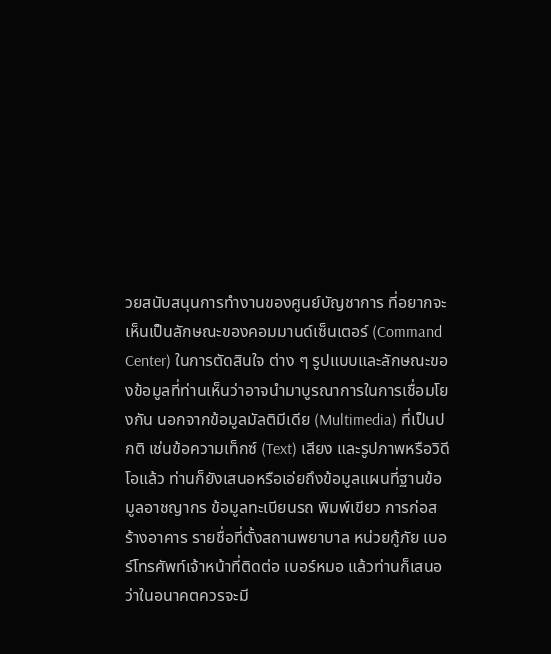วยสนับสนุนการทำงานของศูนย์บัญชาการ ที่อยากจะเห็นเป็นลักษณะของคอมมานด์เซ็นเตอร์ (Command Center) ในการตัดสินใจ ต่าง ๆ รูปแบบและลักษณะของข้อมูลที่ท่านเห็นว่าอาจนำมาบูรณาการในการเชื่อมโยงกัน นอกจากข้อมูลมัลติมีเดีย (Multimedia) ที่เป็นปกติ เช่นข้อความเท็กซ์ (Text) เสียง และรูปภาพหรือวิดีโอแล้ว ท่านก็ยังเสนอหรือเอ่ยถึงข้อมูลแผนที่ฐานข้อมูลอาชญากร ข้อมูลทะเบียนรถ พิมพ์เขียว การก่อสร้างอาคาร รายชื่อที่ตั้งสถานพยาบาล หน่วยกู้ภัย เบอร์โทรศัพท์เจ้าหน้าที่ติดต่อ เบอร์หมอ แล้วท่านก็เสนอว่าในอนาคตควรจะมี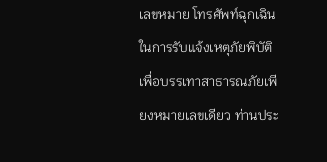เลขหมาย โทรศัพท์ฉุกเฉินในการรับแจ้งเหตุภัยพิบัติ เพื่อบรรเทาสาธารณภัยเพียงหมายเลขเดียว ท่านประ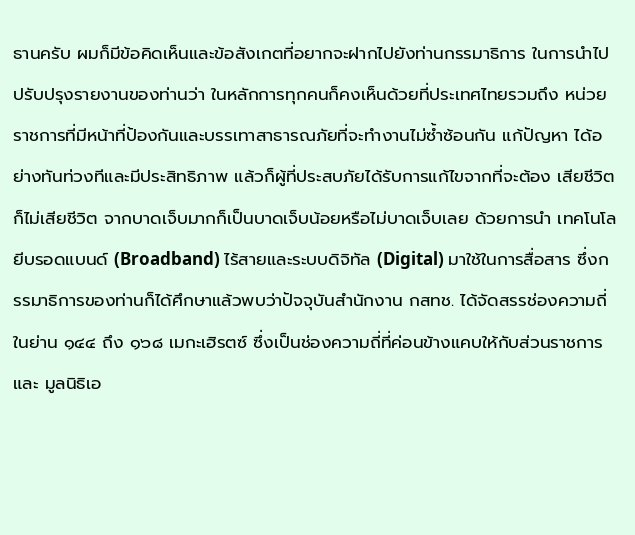ธานครับ ผมก็มีข้อคิดเห็นและข้อสังเกตที่อยากจะฝากไปยังท่านกรรมาธิการ ในการนำไปปรับปรุงรายงานของท่านว่า ในหลักการทุกคนก็คงเห็นด้วยที่ประเทศไทยรวมถึง หน่วยราชการที่มีหน้าที่ป้องกันและบรรเทาสาธารณภัยที่จะทำงานไม่ซ้ำซ้อนกัน แก้ปัญหา ได้อย่างทันท่วงทีและมีประสิทธิภาพ แล้วก็ผู้ที่ประสบภัยได้รับการแก้ไขจากที่จะต้อง เสียชีวิตก็ไม่เสียชีวิต จากบาดเจ็บมากก็เป็นบาดเจ็บน้อยหรือไม่บาดเจ็บเลย ด้วยการนำ เทคโนโลยีบรอดแบนด์ (Broadband) ไร้สายและระบบดิจิทัล (Digital) มาใช้ในการสื่อสาร ซึ่งกรรมาธิการของท่านก็ได้ศึกษาแล้วพบว่าปัจจุบันสำนักงาน กสทช. ได้จัดสรรช่องความถี่ ในย่าน ๑๔๔ ถึง ๑๖๘ เมกะเฮิรตซ์ ซึ่งเป็นช่องความถี่ที่ค่อนข้างแคบให้กับส่วนราชการและ มูลนิธิเอ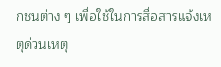กชนต่าง ๆ เพื่อใช้ในการสื่อสารแจ้งเหตุด่วนเหตุ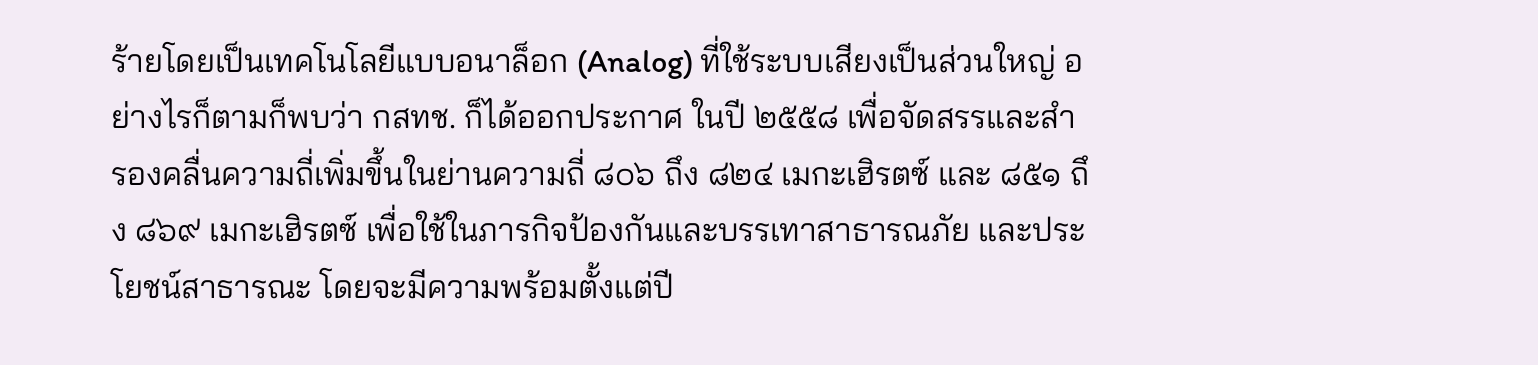ร้ายโดยเป็นเทคโนโลยีแบบอนาล็อก (Analog) ที่ใช้ระบบเสียงเป็นส่วนใหญ่ อย่างไรก็ตามก็พบว่า กสทช. ก็ได้ออกประกาศ ในปี ๒๕๕๘ เพื่อจัดสรรและสำรองคลื่นความถี่เพิ่มขึ้นในย่านความถี่ ๘๐๖ ถึง ๘๒๔ เมกะเฮิรตซ์ และ ๘๕๑ ถึง ๘๖๙ เมกะเฮิรตซ์ เพื่อใช้ในภารกิจป้องกันและบรรเทาสาธารณภัย และประโยชน์สาธารณะ โดยจะมีความพร้อมตั้งแต่ปี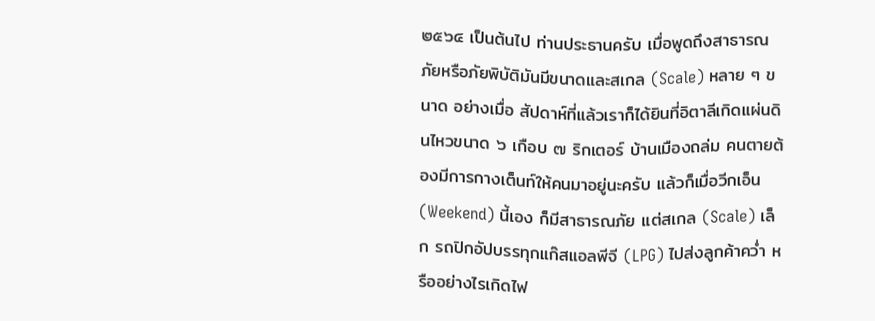๒๕๖๔ เป็นต้นไป ท่านประธานครับ เมื่อพูดถึงสาธารณภัยหรือภัยพิบัติมันมีขนาดและสเกล (Scale) หลาย ๆ ขนาด อย่างเมื่อ สัปดาห์ที่แล้วเราก็ได้ยินที่อิตาลีเกิดแผ่นดินไหวขนาด ๖ เกือบ ๗ ริกเตอร์ บ้านเมืองถล่ม คนตายต้องมีการกางเต็นท์ให้คนมาอยู่นะครับ แล้วก็เมื่อวีกเอ็น (Weekend) นี้เอง ก็มีสาธารณภัย แต่สเกล (Scale) เล็ก รถปิกอัปบรรทุกแก๊สแอลพีจี (LPG) ไปส่งลูกค้าคว่ำ หรืออย่างไรเกิดไฟ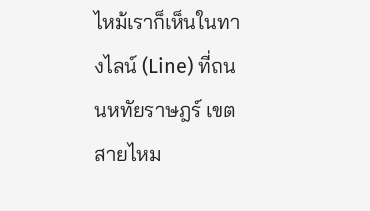ไหม้เราก็เห็นในทางไลน์ (Line) ที่ถนนหทัยราษฎร์ เขตสายไหม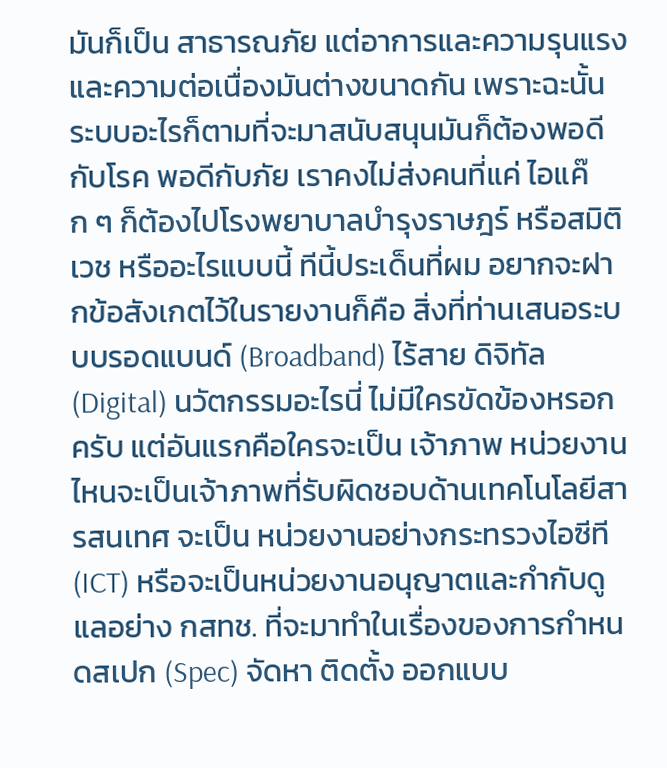มันก็เป็น สาธารณภัย แต่อาการและความรุนแรง และความต่อเนื่องมันต่างขนาดกัน เพราะฉะนั้น ระบบอะไรก็ตามที่จะมาสนับสนุนมันก็ต้องพอดีกับโรค พอดีกับภัย เราคงไม่ส่งคนที่แค่ ไอแค๊ก ๆ ก็ต้องไปโรงพยาบาลบำรุงราษฎร์ หรือสมิติเวช หรืออะไรแบบนี้ ทีนี้ประเด็นที่ผม อยากจะฝากข้อสังเกตไว้ในรายงานก็คือ สิ่งที่ท่านเสนอระบบบรอดแบนด์ (Broadband) ไร้สาย ดิจิทัล (Digital) นวัตกรรมอะไรนี่ ไม่มีใครขัดข้องหรอกครับ แต่อันแรกคือใครจะเป็น เจ้าภาพ หน่วยงานไหนจะเป็นเจ้าภาพที่รับผิดชอบด้านเทคโนโลยีสารสนเทศ จะเป็น หน่วยงานอย่างกระทรวงไอซีที (ICT) หรือจะเป็นหน่วยงานอนุญาตและกำกับดูแลอย่าง กสทช. ที่จะมาทำในเรื่องของการกำหนดสเปก (Spec) จัดหา ติดตั้ง ออกแบบ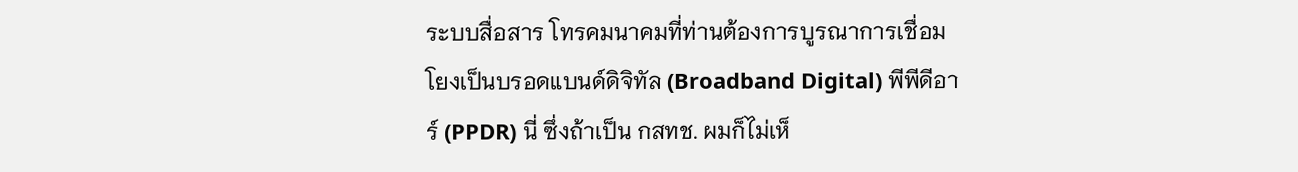ระบบสื่อสาร โทรคมนาคมที่ท่านต้องการบูรณาการเชื่อมโยงเป็นบรอดแบนด์ดิจิทัล (Broadband Digital) พีพีดีอาร์ (PPDR) นี่ ซึ่งถ้าเป็น กสทช. ผมก็ไม่เห็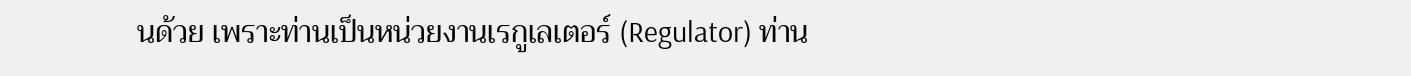นด้วย เพราะท่านเป็นหน่วยงานเรกูเลเตอร์ (Regulator) ท่าน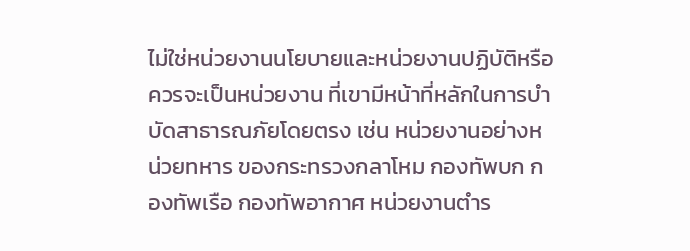ไม่ใช่หน่วยงานนโยบายและหน่วยงานปฏิบัติหรือควรจะเป็นหน่วยงาน ที่เขามีหน้าที่หลักในการบำบัดสาธารณภัยโดยตรง เช่น หน่วยงานอย่างหน่วยทหาร ของกระทรวงกลาโหม กองทัพบก กองทัพเรือ กองทัพอากาศ หน่วยงานตำร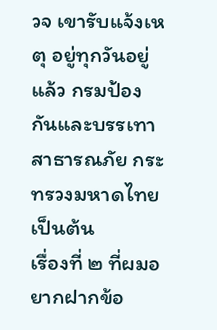วจ เขารับแจ้งเหตุ อยู่ทุกวันอยู่แล้ว กรมป้องกันและบรรเทาสาธารณภัย กระทรวงมหาดไทย เป็นต้น
เรื่องที่ ๒ ที่ผมอยากฝากข้อ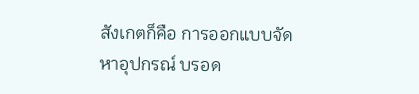สังเกตก็คือ การออกแบบจัดหาอุปกรณ์ บรอด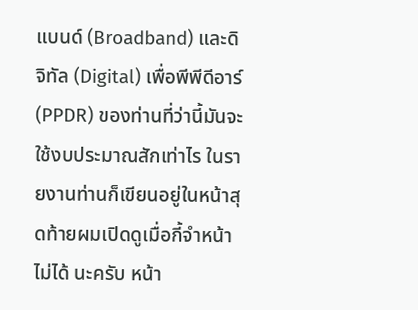แบนด์ (Broadband) และดิจิทัล (Digital) เพื่อพีพีดีอาร์ (PPDR) ของท่านที่ว่านี้มันจะ ใช้งบประมาณสักเท่าไร ในรายงานท่านก็เขียนอยู่ในหน้าสุดท้ายผมเปิดดูเมื่อกี้จำหน้าไม่ได้ นะครับ หน้า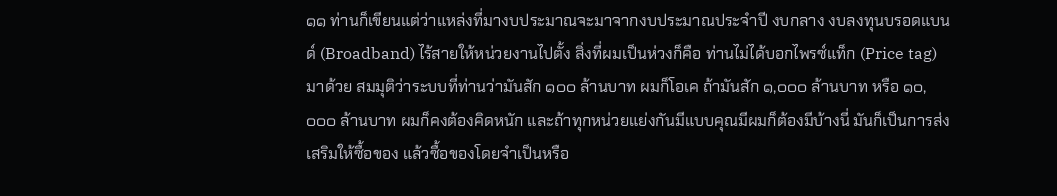๑๑ ท่านก็เขียนแต่ว่าแหล่งที่มางบประมาณจะมาจากงบประมาณประจำปี งบกลาง งบลงทุนบรอดแบนด์ (Broadband) ไร้สายให้หน่วยงานไปตั้ง สิ่งที่ผมเป็นห่วงก็คือ ท่านไม่ได้บอกไพรซ์แท็ก (Price tag) มาด้วย สมมุติว่าระบบที่ท่านว่ามันสัก ๑๐๐ ล้านบาท ผมก็โอเค ถ้ามันสัก ๑,๐๐๐ ล้านบาท หรือ ๑๐,๐๐๐ ล้านบาท ผมก็คงต้องคิดหนัก และถ้าทุกหน่วยแย่งกันมีแบบคุณมีผมก็ต้องมีบ้างนี่ มันก็เป็นการส่งเสริมให้ซื้อของ แล้วซื้อของโดยจำเป็นหรือ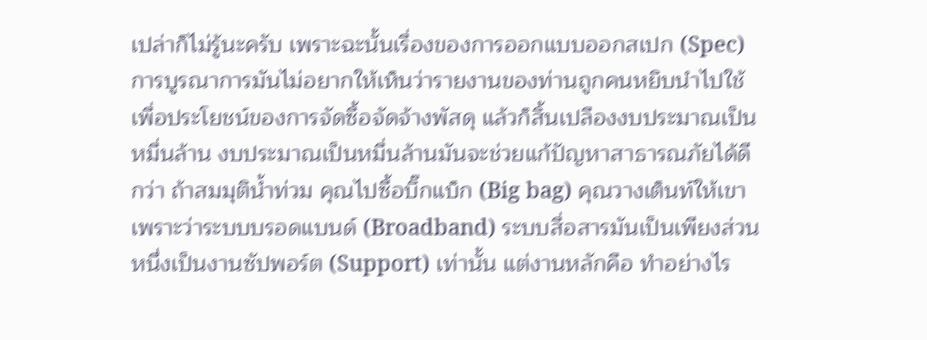เปล่าก็ไม่รู้นะครับ เพราะฉะนั้นเรื่องของการออกแบบออกสเปก (Spec) การบูรณาการมันไม่อยากให้เห็นว่ารายงานของท่านถูกคนหยิบนำไปใช้ เพื่อประโยชน์ของการจัดซื้อจัดจ้างพัสดุ แล้วก็สิ้นเปลืองงบประมาณเป็นหมื่นล้าน งบประมาณเป็นหมื่นล้านมันจะช่วยแก้ปัญหาสาธารณภัยได้ดีกว่า ถ้าสมมุติน้ำท่วม คุณไปซื้อบิ๊กแบ็ก (Big bag) คุณวางเต็นท์ให้เขา เพราะว่าระบบบรอดแบนด์ (Broadband) ระบบสื่อสารมันเป็นเพียงส่วนหนึ่งเป็นงานซัปพอร์ต (Support) เท่านั้น แต่งานหลักคือ ทำอย่างไร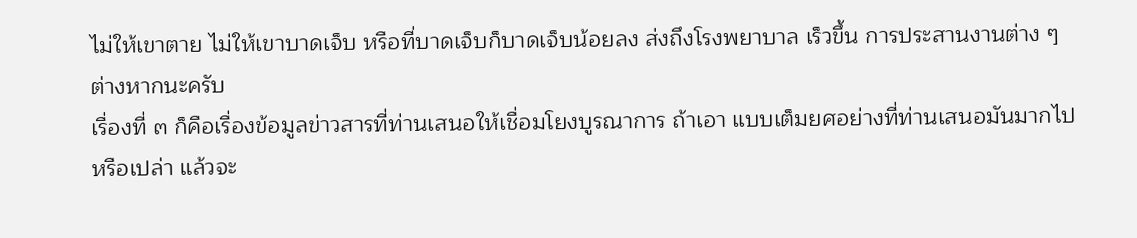ไม่ให้เขาตาย ไม่ให้เขาบาดเจ็บ หรือที่บาดเจ็บก็บาดเจ็บน้อยลง ส่งถึงโรงพยาบาล เร็วขึ้น การประสานงานต่าง ๆ ต่างหากนะครับ
เรื่องที่ ๓ ก็คือเรื่องข้อมูลข่าวสารที่ท่านเสนอให้เชื่อมโยงบูรณาการ ถ้าเอา แบบเต็มยศอย่างที่ท่านเสนอมันมากไปหรือเปล่า แล้วจะ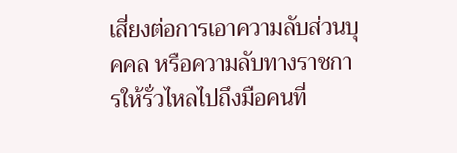เสี่ยงต่อการเอาความลับส่วนบุคคล หรือความลับทางราชการให้รั่วไหลไปถึงมือคนที่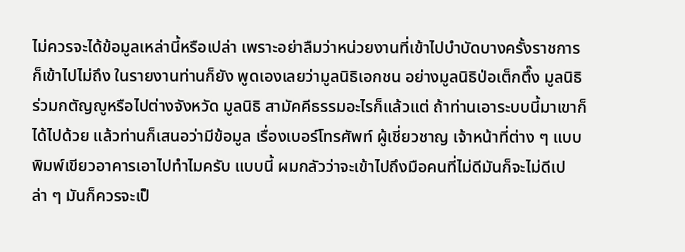ไม่ควรจะได้ข้อมูลเหล่านี้หรือเปล่า เพราะอย่าลืมว่าหน่วยงานที่เข้าไปบำบัดบางครั้งราชการก็เข้าไปไม่ถึง ในรายงานท่านก็ยัง พูดเองเลยว่ามูลนิธิเอกชน อย่างมูลนิธิป่อเต็กตึ๊ง มูลนิธิร่วมกตัญญูหรือไปต่างจังหวัด มูลนิธิ สามัคคีธรรมอะไรก็แล้วแต่ ถ้าท่านเอาระบบนี้มาเขาก็ได้ไปด้วย แล้วท่านก็เสนอว่ามีข้อมูล เรื่องเบอร์โทรศัพท์ ผู้เชี่ยวชาญ เจ้าหน้าที่ต่าง ๆ แบบพิมพ์เขียวอาคารเอาไปทำไมครับ แบบนี้ ผมกลัวว่าจะเข้าไปถึงมือคนที่ไม่ดีมันก็จะไม่ดีเปล่า ๆ มันก็ควรจะเป็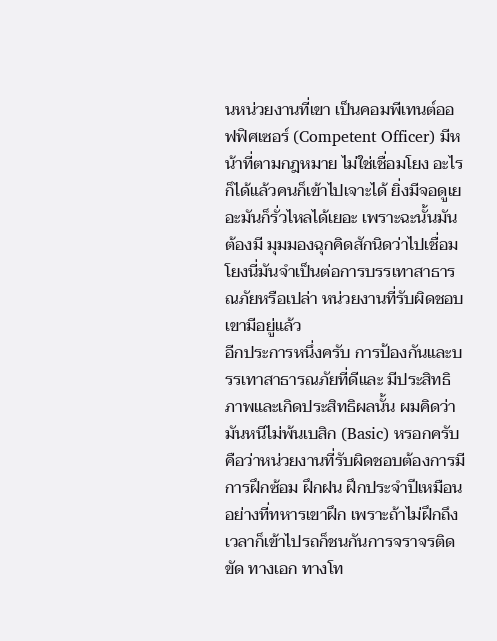นหน่วยงานที่เขา เป็นคอมพีเทนต์ออฟฟิศเซอร์ (Competent Officer) มีหน้าที่ตามกฎหมาย ไม่ใช่เชื่อมโยง อะไรก็ได้แล้วคนก็เข้าไปเจาะได้ ยิ่งมีจอดูเยอะมันก็รั่วไหลได้เยอะ เพราะฉะนั้นมันต้องมี มุมมองฉุกคิดสักนิดว่าไปเชื่อมโยงนี่มันจำเป็นต่อการบรรเทาสาธารณภัยหรือเปล่า หน่วยงานที่รับผิดชอบเขามีอยู่แล้ว
อีกประการหนึ่งครับ การป้องกันและบรรเทาสาธารณภัยที่ดีและ มีประสิทธิภาพและเกิดประสิทธิผลนั้น ผมคิดว่ามันหนีไม่พ้นเบสิก (Basic) หรอกครับ คือว่าหน่วยงานที่รับผิดชอบต้องการมีการฝึกซ้อม ฝึกฝน ฝึกประจำปีเหมือนอย่างที่ทหารเขาฝึก เพราะถ้าไม่ฝึกถึงเวลาก็เข้าไปรถก็ชนกันการจราจรติดขัด ทางเอก ทางโท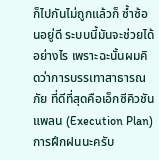ก็ไปกันไม่ถูกแล้วก็ ซ้ำซ้อนอยู่ดี ระบบนี้มันจะช่วยได้อย่างไร เพราะฉะนั้นผมคิดว่าการบรรเทาสาธารณภัย ที่ดีที่สุดคือเอ็กซีคิวชันแพลน (Execution Plan) การฝึกฝนนะครับ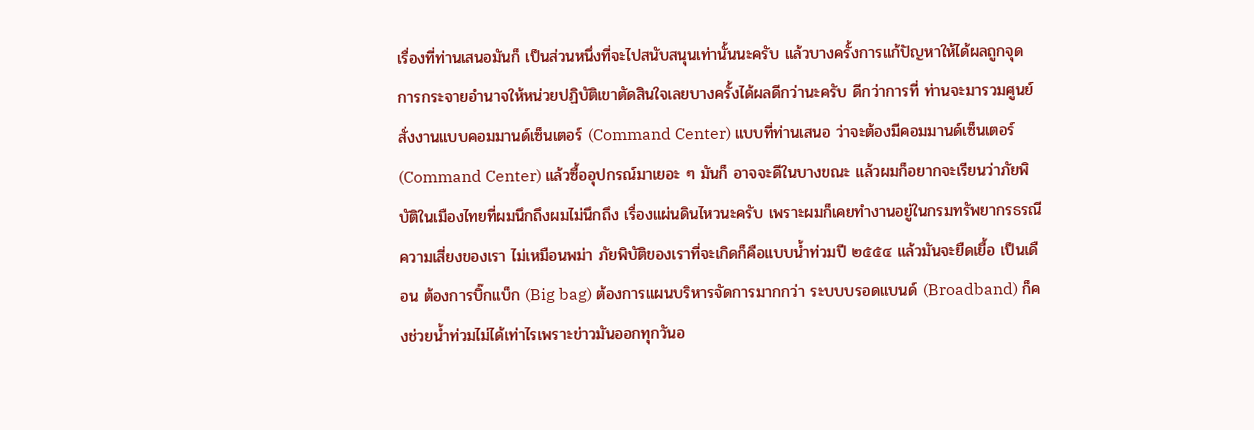เรื่องที่ท่านเสนอมันก็ เป็นส่วนหนึ่งที่จะไปสนับสนุนเท่านั้นนะครับ แล้วบางครั้งการแก้ปัญหาให้ได้ผลถูกจุด การกระจายอำนาจให้หน่วยปฏิบัติเขาตัดสินใจเลยบางครั้งได้ผลดีกว่านะครับ ดีกว่าการที่ ท่านจะมารวมศูนย์สั่งงานแบบคอมมานด์เซ็นเตอร์ (Command Center) แบบที่ท่านเสนอ ว่าจะต้องมีคอมมานด์เซ็นเตอร์ (Command Center) แล้วซื้ออุปกรณ์มาเยอะ ๆ มันก็ อาจจะดีในบางขณะ แล้วผมก็อยากจะเรียนว่าภัยพิบัติในเมืองไทยที่ผมนึกถึงผมไม่นึกถึง เรื่องแผ่นดินไหวนะครับ เพราะผมก็เคยทำงานอยู่ในกรมทรัพยากรธรณีความเสี่ยงของเรา ไม่เหมือนพม่า ภัยพิบัติของเราที่จะเกิดก็คือแบบน้ำท่วมปี ๒๕๕๔ แล้วมันจะยืดเยื้อ เป็นเดือน ต้องการบิ๊กแบ็ก (Big bag) ต้องการแผนบริหารจัดการมากกว่า ระบบบรอดแบนด์ (Broadband) ก็คงช่วยน้ำท่วมไม่ได้เท่าไรเพราะข่าวมันออกทุกวันอ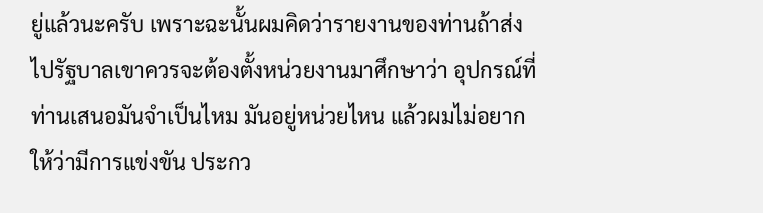ยู่แล้วนะครับ เพราะฉะนั้นผมคิดว่ารายงานของท่านถ้าส่งไปรัฐบาลเขาควรจะต้องตั้งหน่วยงานมาศึกษาว่า อุปกรณ์ที่ท่านเสนอมันจำเป็นไหม มันอยู่หน่วยไหน แล้วผมไม่อยากให้ว่ามีการแข่งขัน ประกว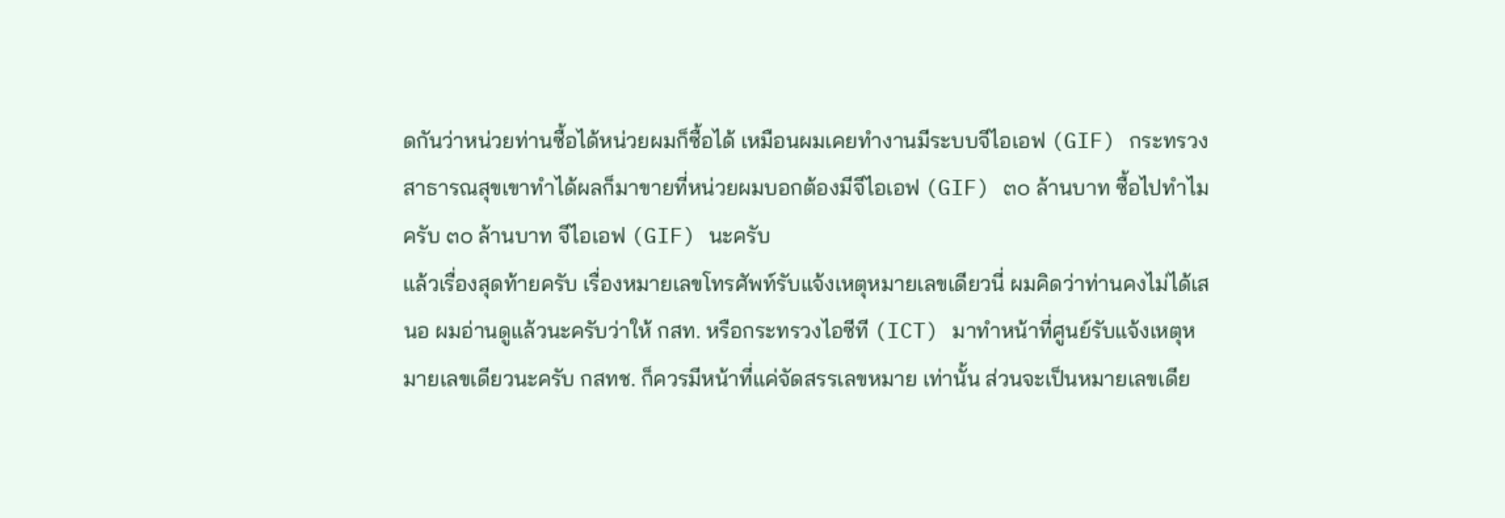ดกันว่าหน่วยท่านซื้อได้หน่วยผมก็ซื้อได้ เหมือนผมเคยทำงานมีระบบจีไอเอฟ (GIF) กระทรวงสาธารณสุขเขาทำได้ผลก็มาขายที่หน่วยผมบอกต้องมีจีไอเอฟ (GIF) ๓๐ ล้านบาท ซื้อไปทำไมครับ ๓๐ ล้านบาท จีไอเอฟ (GIF) นะครับ
แล้วเรื่องสุดท้ายครับ เรื่องหมายเลขโทรศัพท์รับแจ้งเหตุหมายเลขเดียวนี่ ผมคิดว่าท่านคงไม่ได้เสนอ ผมอ่านดูแล้วนะครับว่าให้ กสท. หรือกระทรวงไอซีที (ICT) มาทำหน้าที่ศูนย์รับแจ้งเหตุหมายเลขเดียวนะครับ กสทช. ก็ควรมีหน้าที่แค่จัดสรรเลขหมาย เท่านั้น ส่วนจะเป็นหมายเลขเดีย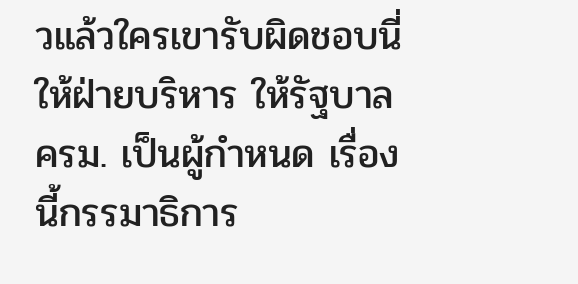วแล้วใครเขารับผิดชอบนี่ให้ฝ่ายบริหาร ให้รัฐบาล ครม. เป็นผู้กำหนด เรื่องนี้กรรมาธิการ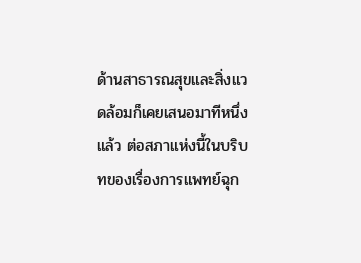ด้านสาธารณสุขและสิ่งแวดล้อมก็เคยเสนอมาทีหนึ่งแล้ว ต่อสภาแห่งนี้ในบริบทของเรื่องการแพทย์ฉุก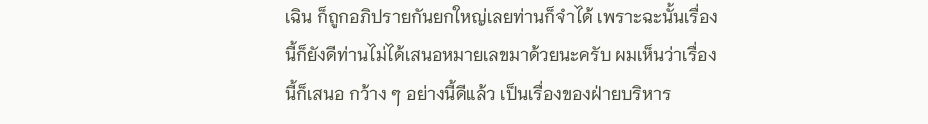เฉิน ก็ถูกอภิปรายกันยกใหญ่เลยท่านก็จำได้ เพราะฉะนั้นเรื่องนี้ก็ยังดีท่านไม่ได้เสนอหมายเลขมาด้วยนะครับ ผมเห็นว่าเรื่องนี้ก็เสนอ กว้าง ๆ อย่างนี้ดีแล้ว เป็นเรื่องของฝ่ายบริหาร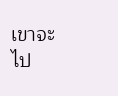เขาจะไป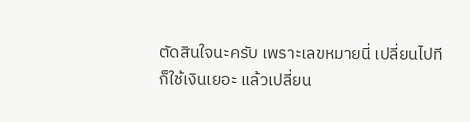ตัดสินใจนะครับ เพราะเลขหมายนี่ เปลี่ยนไปทีก็ใช้เงินเยอะ แล้วเปลี่ยน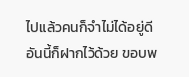ไปแล้วคนก็จำไม่ได้อยู่ดี อันนี้ก็ฝากไว้ด้วย ขอบพ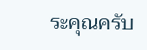ระคุณครับ